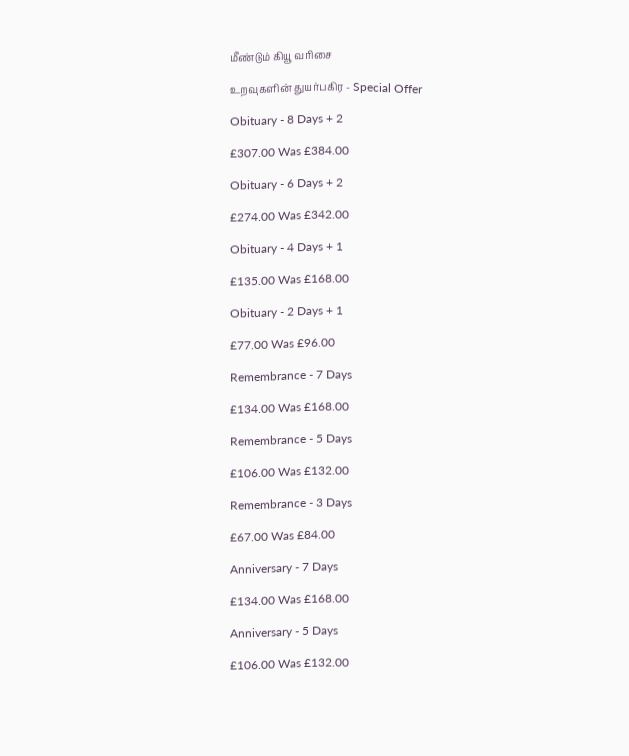மீண்டும் கியூ வரிசை

உறவுகளின் துயர்பகிர - Special Offer

Obituary - 8 Days + 2

£307.00 Was £384.00

Obituary - 6 Days + 2

£274.00 Was £342.00

Obituary - 4 Days + 1

£135.00 Was £168.00

Obituary - 2 Days + 1

£77.00 Was £96.00

Remembrance - 7 Days

£134.00 Was £168.00

Remembrance - 5 Days

£106.00 Was £132.00

Remembrance - 3 Days

£67.00 Was £84.00

Anniversary - 7 Days

£134.00 Was £168.00

Anniversary - 5 Days

£106.00 Was £132.00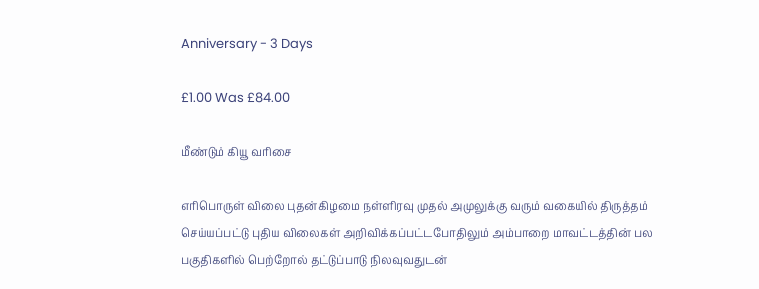Anniversary - 3 Days

£1.00 Was £84.00

மீண்டும் கியூ வரிசை

எரிபொருள் விலை புதன்கிழமை நள்ளிரவு முதல் அமுலுக்கு வரும் வகையில் திருத்தம் செய்யப்பட்டு புதிய விலைகள் அறிவிக்கப்பட்டபோதிலும் அம்பாறை மாவட்டத்தின் பல பகுதிகளில் பெற்றோல் தட்டுப்பாடு நிலவுவதுடன்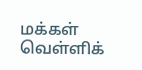மக்கள் வெள்ளிக்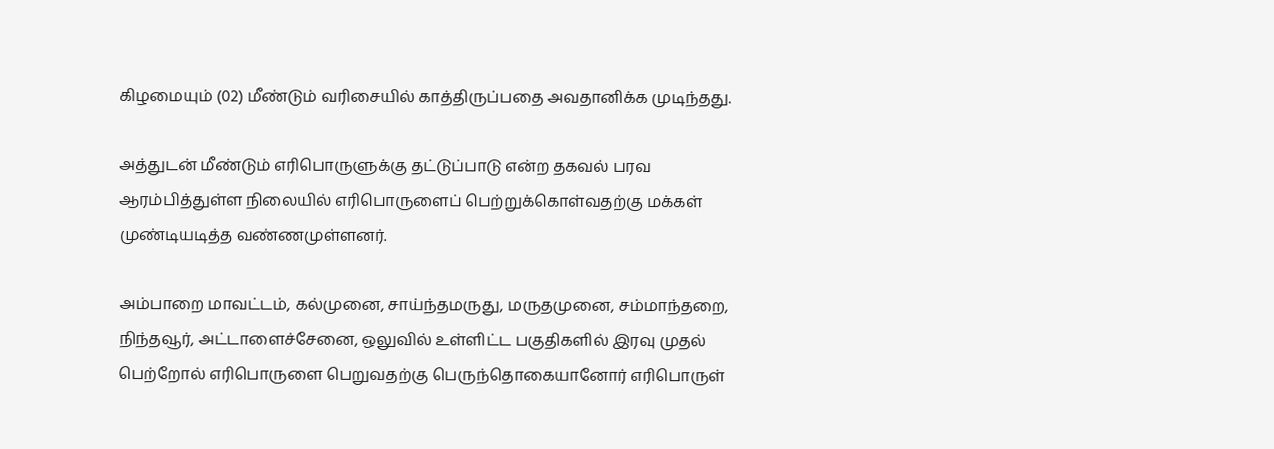கிழமையும் (02) மீண்டும் வரிசையில் காத்திருப்பதை அவதானிக்க முடிந்தது.

அத்துடன் மீண்டும் எரிபொருளுக்கு தட்டுப்பாடு என்ற தகவல் பரவ ஆரம்பித்துள்ள நிலையில் எரிபொருளைப் பெற்றுக்கொள்வதற்கு மக்கள் முண்டியடித்த வண்ணமுள்ளனர்.

அம்பாறை மாவட்டம், கல்முனை, சாய்ந்தமருது, மருதமுனை, சம்மாந்தறை, நிந்தவூர், அட்டாளைச்சேனை, ஒலுவில் உள்ளிட்ட பகுதிகளில் இரவு முதல் பெற்றோல் எரிபொருளை பெறுவதற்கு பெருந்தொகையானோர் எரிபொருள்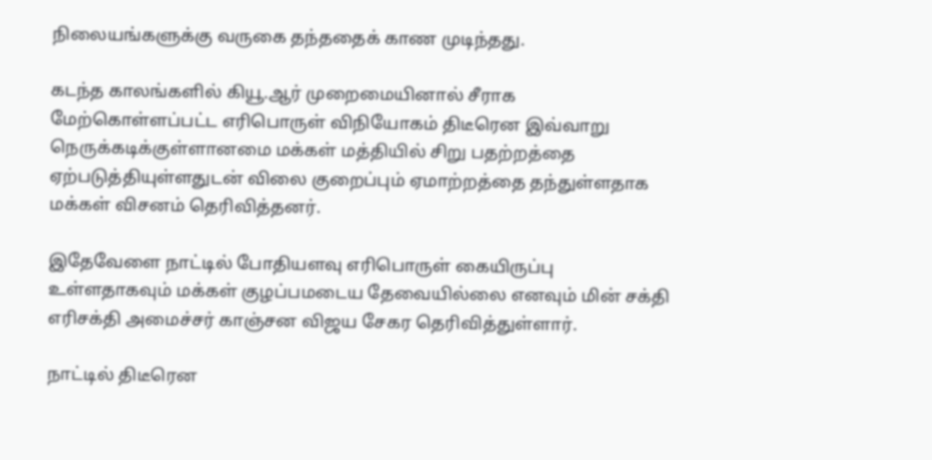நிலையங்களுக்கு வருகை தந்ததைக் காண முடிந்தது.

கடந்த காலங்களில் கியூ.ஆர் முறைமையினால் சீராக மேற்கொள்ளப்பட்ட எரிபொருள் விநியோகம் திடீரென இவ்வாறு நெருக்கடிக்குள்ளானமை மக்கள் மத்தியில் சிறு பதற்றத்தை ஏற்படுத்தியுள்ளதுடன் விலை குறைப்பும் ஏமாற்றத்தை தந்துள்ளதாக மக்கள் விசனம் தெரிவித்தனர்.

இதேவேளை நாட்டில் போதியளவு எரிபொருள் கையிருப்பு உள்ளதாகவும் மக்கள் குழப்பமடைய தேவையில்லை எனவும் மின் சக்தி எரிசக்தி அமைச்சர் காஞ்சன விஜய சேகர தெரிவித்துள்ளார்.

நாட்டில் திடீரென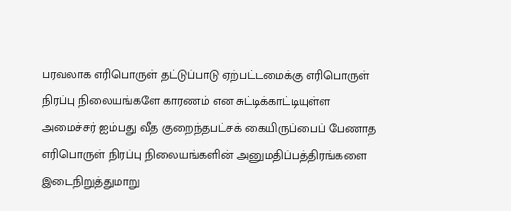பரவலாக எரிபொருள் தட்டுப்பாடு ஏற்பட்டமைக்கு எரிபொருள் நிரப்பு நிலையங்களே காரணம் என சுட்டிக்காட்டியுள்ள அமைச்சர் ஐம்பது வீத குறைந்தபட்சக் கையிருப்பைப் பேணாத எரிபொருள் நிரப்பு நிலையங்களின் அனுமதிப்பத்திரங்களை இடைநிறுத்துமாறு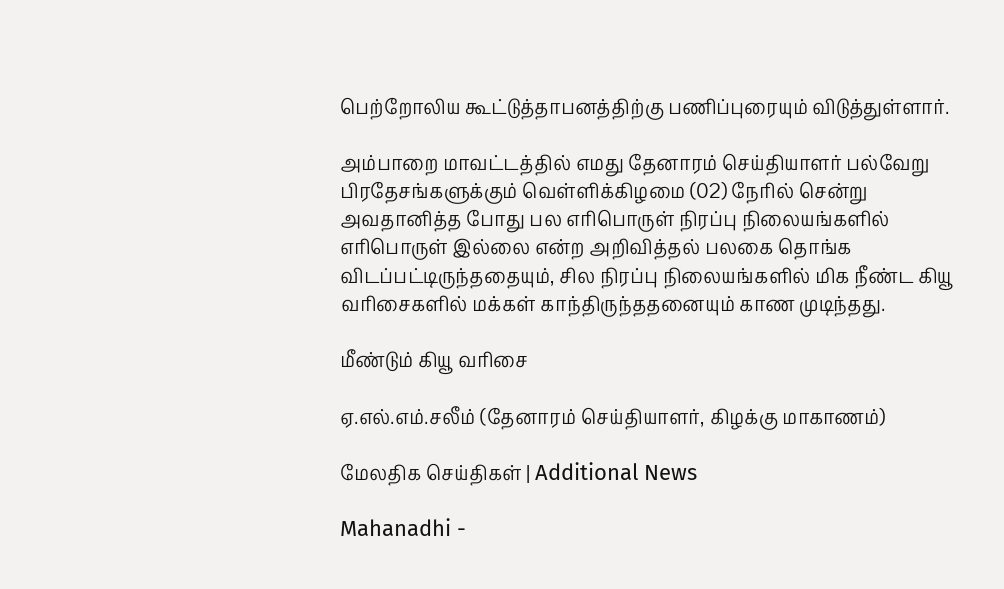பெற்றோலிய கூட்டுத்தாபனத்திற்கு பணிப்புரையும் விடுத்துள்ளார்.

அம்பாறை மாவட்டத்தில் எமது தேனாரம் செய்தியாளர் பல்வேறு பிரதேசங்களுக்கும் வெள்ளிக்கிழமை (02) நேரில் சென்று அவதானித்த போது பல எரிபொருள் நிரப்பு நிலையங்களில் எரிபொருள் இல்லை என்ற அறிவித்தல் பலகை தொங்க விடப்பட்டிருந்ததையும், சில நிரப்பு நிலையங்களில் மிக நீண்ட கியூ வரிசைகளில் மக்கள் காந்திருந்ததனையும் காண முடிந்தது.

மீண்டும் கியூ வரிசை

ஏ.எல்.எம்.சலீம் (தேனாரம் செய்தியாளர், கிழக்கு மாகாணம்)

மேலதிக செய்திகள் | Additional News

Mahanadhi -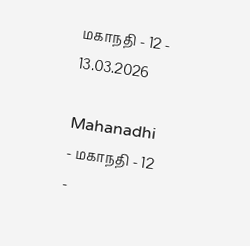மகாநதி - 12 - 13.03.2026

Mahanadhi - மகாநதி - 12 -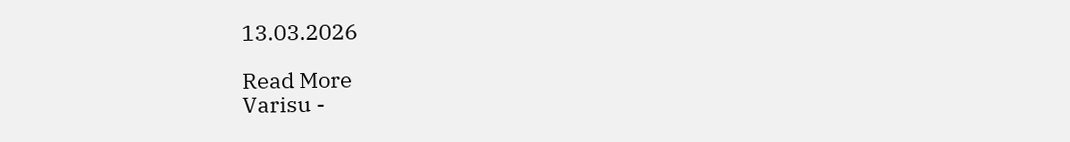13.03.2026

Read More
Varisu -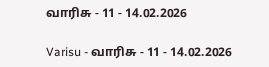வாரிசு - 11 - 14.02.2026

Varisu - வாரிசு - 11 - 14.02.2026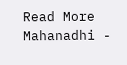Read More
Mahanadhi -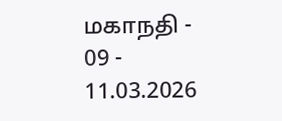மகாநதி - 09 - 11.03.2026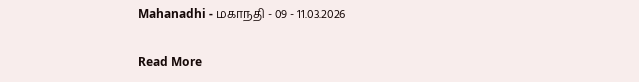Mahanadhi - மகாநதி - 09 - 11.03.2026

Read More